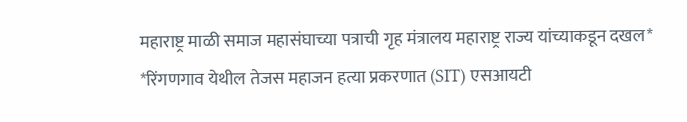महाराष्ट्र माळी समाज महासंघाच्या पत्राची गृह मंत्रालय महाराष्ट्र राज्य यांच्याकडून दखल* *रिंगणगाव येथील तेजस महाजन हत्या प्रकरणात (SIT) एसआयटी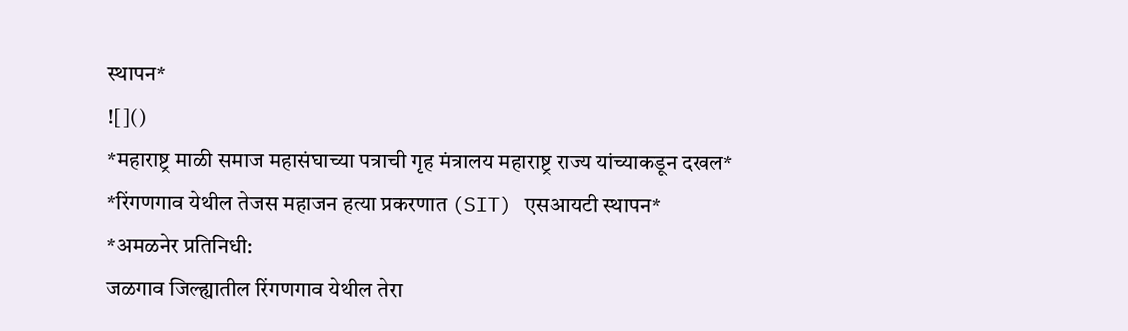स्थापन*
![]()
*महाराष्ट्र माळी समाज महासंघाच्या पत्राची गृह मंत्रालय महाराष्ट्र राज्य यांच्याकडून दखल*
*रिंगणगाव येथील तेजस महाजन हत्या प्रकरणात (SIT) एसआयटी स्थापन*
*अमळनेर प्रतिनिधी:
जळगाव जिल्ह्यातील रिंगणगाव येथील तेरा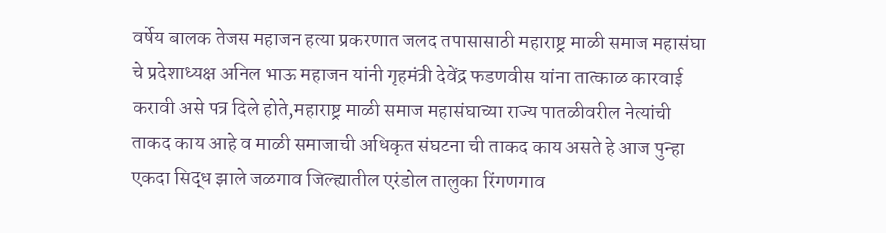वर्षेय बालक तेजस महाजन हत्या प्रकरणात जलद तपासासाठी महाराष्ट्र माळी समाज महासंघा चे प्रदेशाध्यक्ष अनिल भाऊ महाजन यांनी गृहमंत्री देवेंद्र फडणवीस यांना तात्काळ कारवाई करावी असे पत्र दिले होते,महाराष्ट्र माळी समाज महासंघाच्या राज्य पातळीवरील नेत्यांची ताकद काय आहे व माळी समाजाची अधिकृत संघटना ची ताकद काय असते हे आज पुन्हा एकदा सिद्ध झाले जळगाव जिल्ह्यातील एरंडोल तालुका रिंगणगाव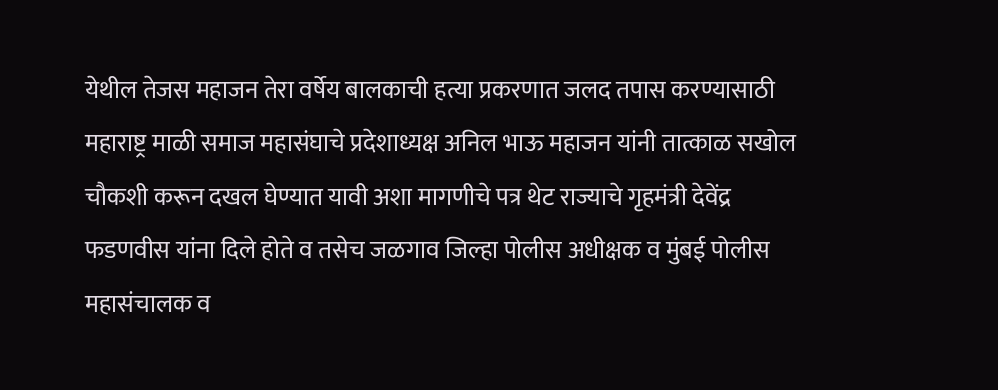येथील तेजस महाजन तेरा वर्षेय बालकाची हत्या प्रकरणात जलद तपास करण्यासाठी महाराष्ट्र माळी समाज महासंघाचे प्रदेशाध्यक्ष अनिल भाऊ महाजन यांनी तात्काळ सखोल चौकशी करून दखल घेण्यात यावी अशा मागणीचे पत्र थेट राज्याचे गृहमंत्री देवेंद्र फडणवीस यांना दिले होते व तसेच जळगाव जिल्हा पोलीस अधीक्षक व मुंबई पोलीस महासंचालक व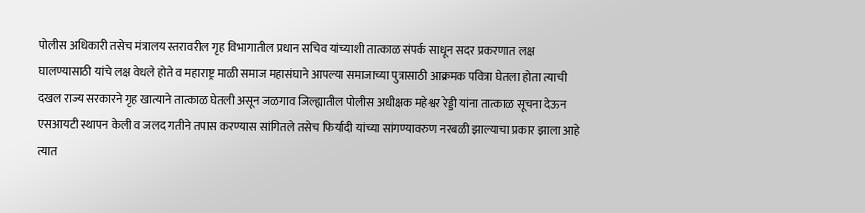पोलीस अधिकारी तसेच मंत्रालय स्तरावरील गृह विभागातील प्रधान सचिव यांच्याशी तात्काळ संपर्क साधून सदर प्रकरणात लक्ष घालण्यासाठी यांचे लक्ष वेधले होते व महाराष्ट्र माळी समाज महासंघाने आपल्या समाजाच्या पुत्रासाठी आक्रमक पवित्रा घेतला होता त्याची दखल राज्य सरकारने गृह खात्याने तात्काळ घेतली असून जळगाव जिल्ह्यातील पोलीस अधीक्षक महेश्वर रेड्डी यांना तात्काळ सूचना देऊन एसआयटी स्थापन केली व जलद गतीने तपास करण्यास सांगितले तसेच फिर्यादी यांच्या सांगण्यावरुण नरबळी झाल्याचा प्रकार झाला आहे त्यात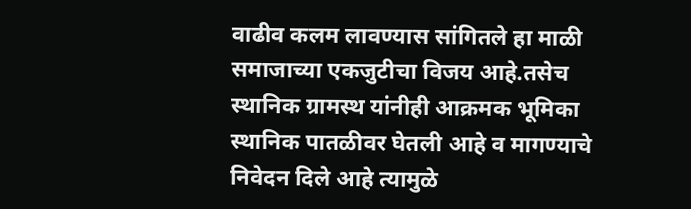वाढीव कलम लावण्यास सांगितले हा माळी समाजाच्या एकजुटीचा विजय आहे.तसेच स्थानिक ग्रामस्थ यांनीही आक्रमक भूमिका स्थानिक पातळीवर घेतली आहे व मागण्याचे निवेदन दिले आहे त्यामुळे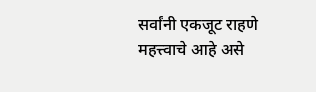सर्वांनी एकजूट राहणे महत्त्वाचे आहे असे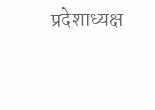प्रदेशाध्यक्ष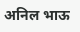अनिल भाऊ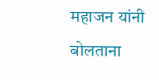महाजन यांनी बोलताना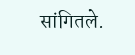सांगितले.